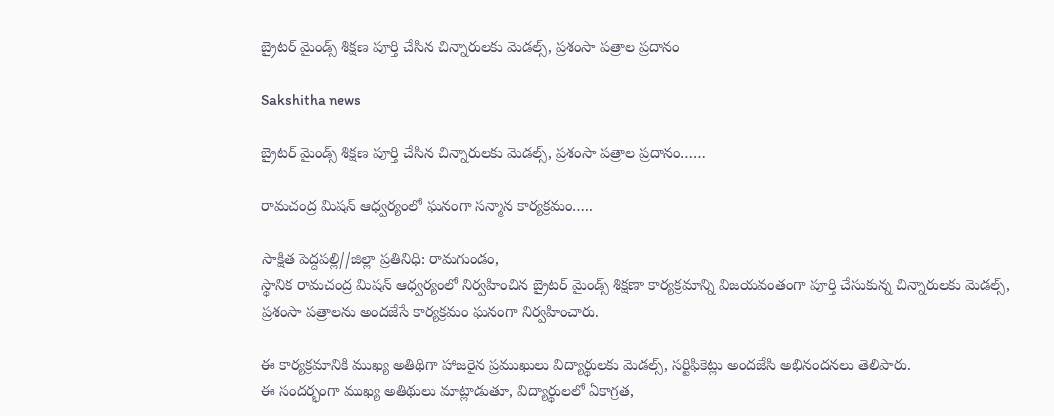బ్రైటర్ మైండ్స్ శిక్షణ పూర్తి చేసిన చిన్నారులకు మెడల్స్, ప్రశంసా పత్రాల ప్రదానం

Sakshitha news

బ్రైటర్ మైండ్స్ శిక్షణ పూర్తి చేసిన చిన్నారులకు మెడల్స్, ప్రశంసా పత్రాల ప్రదానం……

రామచంద్ర మిషన్ ఆధ్వర్యంలో ఘనంగా సన్మాన కార్యక్రమం…..

సాక్షిత పెద్దపల్లి//జిల్లా ప్రతినిధి: రామగుండం,
స్థానిక రామచంద్ర మిషన్ ఆధ్వర్యంలో నిర్వహించిన బ్రైటర్ మైండ్స్ శిక్షణా కార్యక్రమాన్ని విజయవంతంగా పూర్తి చేసుకున్న చిన్నారులకు మెడల్స్, ప్రశంసా పత్రాలను అందజేసే కార్యక్రమం ఘనంగా నిర్వహించారు.

ఈ కార్యక్రమానికి ముఖ్య అతిథిగా హాజరైన ప్రముఖులు విద్యార్థులకు మెడల్స్, సర్టిఫికెట్లు అందజేసి అభినందనలు తెలిపారు.
ఈ సందర్భంగా ముఖ్య అతిథులు మాట్లాడుతూ, విద్యార్థులలో ఏకాగ్రత,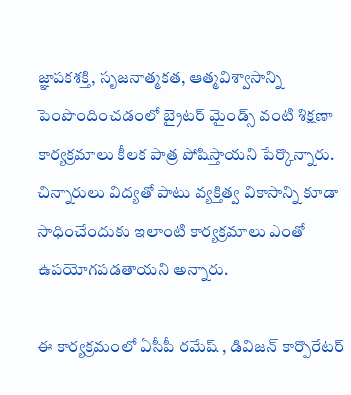జ్ఞాపకశక్తి, సృజనాత్మకత, ఆత్మవిశ్వాసాన్ని పెంపొందించడంలో బ్రైటర్ మైండ్స్ వంటి శిక్షణా కార్యక్రమాలు కీలక పాత్ర పోషిస్తాయని పేర్కొన్నారు. చిన్నారులు విద్యతో పాటు వ్యక్తిత్వ వికాసాన్ని కూడా సాధించేందుకు ఇలాంటి కార్యక్రమాలు ఎంతో ఉపయోగపడతాయని అన్నారు.

ఈ కార్యక్రమంలో ఏసీపీ రమేష్ , డివిజన్ కార్పొరేటర్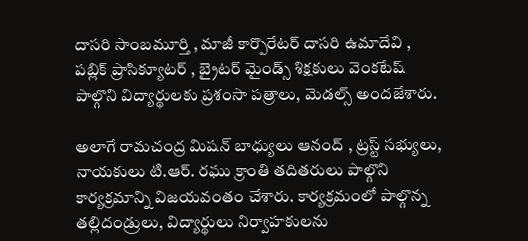దాసరి సాంబమూర్తి , మాజీ కార్పొరేటర్ దాసరి ఉమాదేవి , పబ్లిక్ ప్రాసిక్యూటర్ , బ్రైటర్ మైండ్స్ శిక్షకులు వెంకటేష్ పాల్గొని విద్యార్థులకు ప్రశంసా పత్రాలు, మెడల్స్ అందజేశారు.

అలాగే రామచంద్ర మిషన్ బాధ్యులు ఆనంద్ , ట్రస్ట్ సభ్యులు, నాయకులు టి.ఆర్. రఘు క్రాంతి తదితరులు పాల్గొని కార్యక్రమాన్ని విజయవంతం చేశారు. కార్యక్రమంలో పాల్గొన్న తల్లిదండ్రులు, విద్యార్థులు నిర్వాహకులను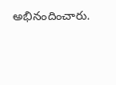అభినందించారు.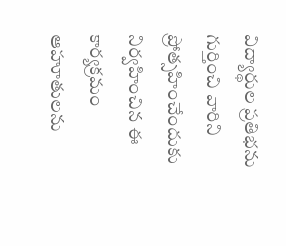విద్యార్థుల ప్రతిభను గుర్తించి వారిని ప్రోత్సహించేందుకు నిర్వహించిన ఈ కార్యక్రమం ఆహూతులను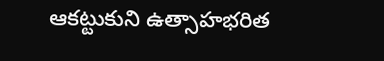ఆకట్టుకుని ఉత్సాహభరిత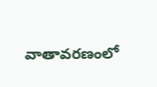వాతావరణంలో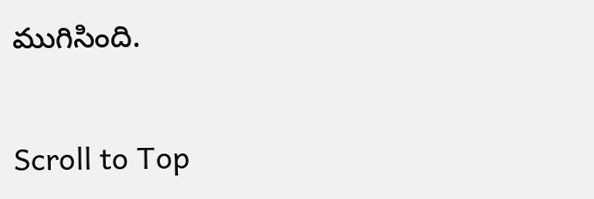ముగిసింది.

Scroll to Top